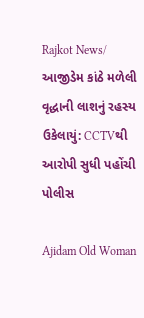Rajkot News/ આજીડેમ કાંઠે મળેલી વૃદ્ધાની લાશનું રહસ્ય ઉકેલાયું: CCTVથી આરોપી સુધી પહોંચી પોલીસ

Ajidam Old Woman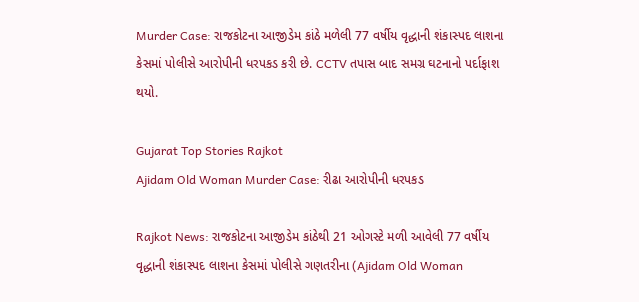Murder Case: રાજકોટના આજીડેમ કાંઠે મળેલી 77 વર્ષીય વૃદ્ધાની શંકાસ્પદ લાશના કેસમાં પોલીસે આરોપીની ધરપકડ કરી છે. CCTV તપાસ બાદ સમગ્ર ઘટનાનો પર્દાફાશ થયો.

Gujarat Top Stories Rajkot
Ajidam Old Woman Murder Case: રીઢા આરોપીની ધરપકડ

Rajkot News: રાજકોટના આજીડેમ કાંઠેથી 21 ઓગસ્ટે મળી આવેલી 77 વર્ષીય વૃદ્ધાની શંકાસ્પદ લાશના કેસમાં પોલીસે ગણતરીના (Ajidam Old Woman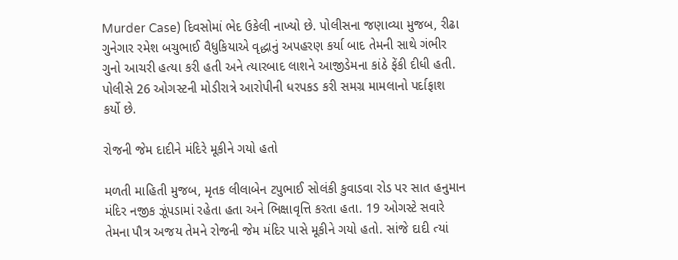Murder Case) દિવસોમાં ભેદ ઉકેલી નાખ્યો છે. પોલીસના જણાવ્યા મુજબ, રીઢા ગુનેગાર રમેશ બચુભાઈ વૈધુકિયાએ વૃદ્ધાનું અપહરણ કર્યા બાદ તેમની સાથે ગંભીર ગુનો આચરી હત્યા કરી હતી અને ત્યારબાદ લાશને આજીડેમના કાંઠે ફેંકી દીધી હતી. પોલીસે 26 ઓગસ્ટની મોડીરાત્રે આરોપીની ધરપકડ કરી સમગ્ર મામલાનો પર્દાફાશ કર્યો છે.

રોજની જેમ દાદીને મંદિરે મૂકીને ગયો હતો

મળતી માહિતી મુજબ, મૃતક લીલાબેન ટપુભાઈ સોલંકી કુવાડવા રોડ પર સાત હનુમાન મંદિર નજીક ઝૂંપડામાં રહેતા હતા અને ભિક્ષાવૃત્તિ કરતા હતા. 19 ઓગસ્ટે સવારે તેમના પૌત્ર અજય તેમને રોજની જેમ મંદિર પાસે મૂકીને ગયો હતો. સાંજે દાદી ત્યાં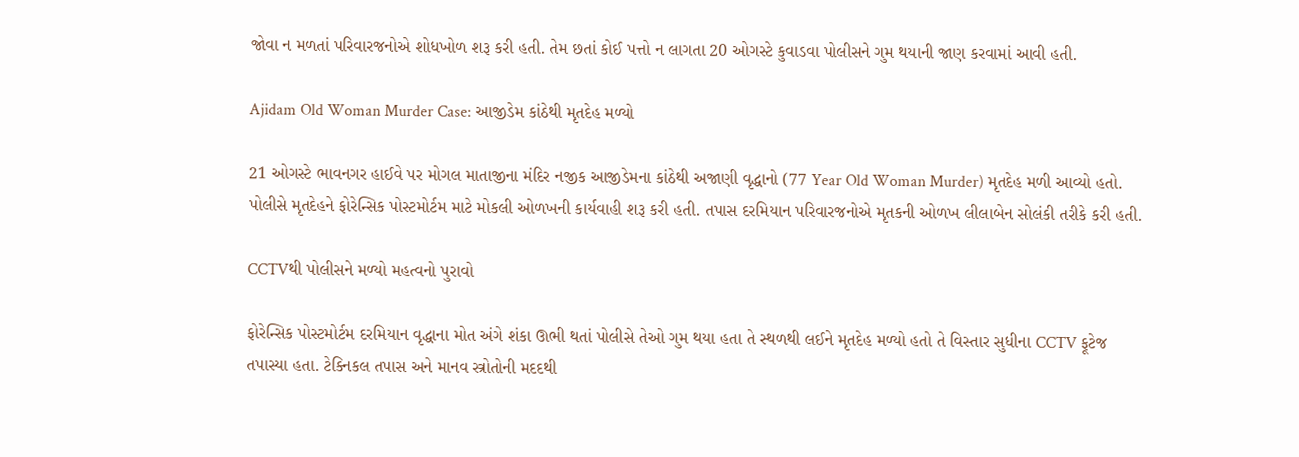જોવા ન મળતાં પરિવારજનોએ શોધખોળ શરૂ કરી હતી. તેમ છતાં કોઈ પત્તો ન લાગતા 20 ઓગસ્ટે કુવાડવા પોલીસને ગુમ થયાની જાણ કરવામાં આવી હતી.

Ajidam Old Woman Murder Case: આજીડેમ કાંઠેથી મૃતદેહ મળ્યો

21 ઓગસ્ટે ભાવનગર હાઈવે પર મોગલ માતાજીના મંદિર નજીક આજીડેમના કાંઠેથી અજાણી વૃદ્ધાનો (77 Year Old Woman Murder) મૃતદેહ મળી આવ્યો હતો. પોલીસે મૃતદેહને ફોરેન્સિક પોસ્ટમોર્ટમ માટે મોકલી ઓળખની કાર્યવાહી શરૂ કરી હતી. તપાસ દરમિયાન પરિવારજનોએ મૃતકની ઓળખ લીલાબેન સોલંકી તરીકે કરી હતી.

CCTVથી પોલીસને મળ્યો મહત્વનો પુરાવો

ફોરેન્સિક પોસ્ટમોર્ટમ દરમિયાન વૃદ્ધાના મોત અંગે શંકા ઊભી થતાં પોલીસે તેઓ ગુમ થયા હતા તે સ્થળથી લઈને મૃતદેહ મળ્યો હતો તે વિસ્તાર સુધીના CCTV ફૂટેજ તપાસ્યા હતા. ટેક્નિકલ તપાસ અને માનવ સ્ત્રોતોની મદદથી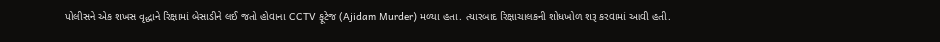પોલીસને એક શખસ વૃદ્ધાને રિક્ષામાં બેસાડીને લઈ જતો હોવાના CCTV ફૂટેજ (Ajidam Murder) મળ્યા હતા. ત્યારબાદ રિક્ષાચાલકની શોધખોળ શરૂ કરવામાં આવી હતી.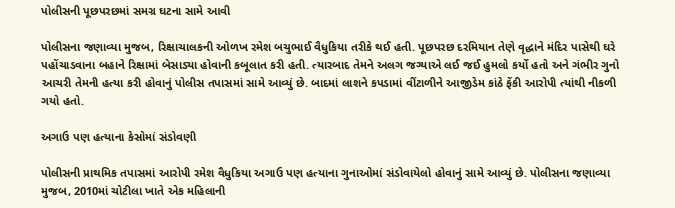પોલીસની પૂછપરછમાં સમગ્ર ઘટના સામે આવી

પોલીસના જણાવ્યા મુજબ, રિક્ષાચાલકની ઓળખ રમેશ બચુભાઈ વૈધુકિયા તરીકે થઈ હતી. પૂછપરછ દરમિયાન તેણે વૃદ્ધાને મંદિર પાસેથી ઘરે પહોંચાડવાના બહાને રિક્ષામાં બેસાડ્યા હોવાની કબૂલાત કરી હતી. ત્યારબાદ તેમને અલગ જગ્યાએ લઈ જઈ હુમલો કર્યો હતો અને ગંભીર ગુનો આચરી તેમની હત્યા કરી હોવાનું પોલીસ તપાસમાં સામે આવ્યું છે. બાદમાં લાશને કપડામાં વીંટાળીને આજીડેમ કાંઠે ફેંકી આરોપી ત્યાંથી નીકળી ગયો હતો.

અગાઉ પણ હત્યાના કેસોમાં સંડોવણી

પોલીસની પ્રાથમિક તપાસમાં આરોપી રમેશ વૈધુકિયા અગાઉ પણ હત્યાના ગુનાઓમાં સંડોવાયેલો હોવાનું સામે આવ્યું છે. પોલીસના જણાવ્યા મુજબ, 2010માં ચોટીલા ખાતે એક મહિલાની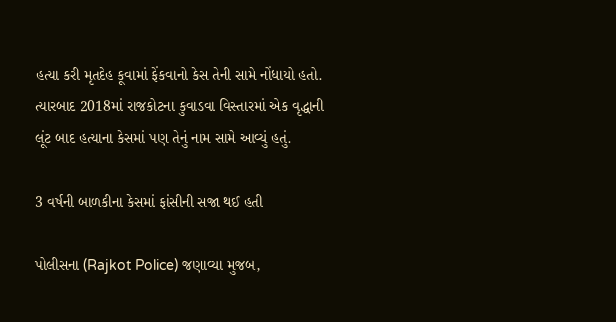હત્યા કરી મૃતદેહ કૂવામાં ફેંકવાનો કેસ તેની સામે નોંધાયો હતો. ત્યારબાદ 2018માં રાજકોટના કુવાડવા વિસ્તારમાં એક વૃદ્ધાની લૂંટ બાદ હત્યાના કેસમાં પણ તેનું નામ સામે આવ્યું હતું.

3 વર્ષની બાળકીના કેસમાં ફાંસીની સજા થઈ હતી

પોલીસના (Rajkot Police) જણાવ્યા મુજબ,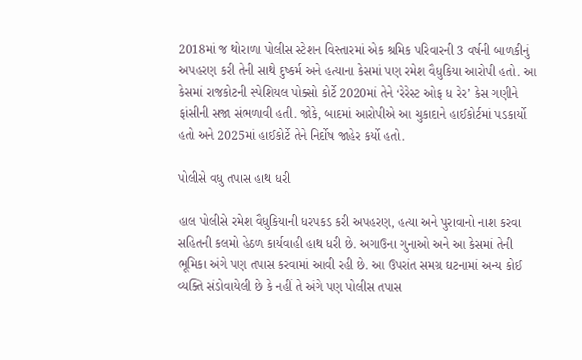2018માં જ થોરાળા પોલીસ સ્ટેશન વિસ્તારમાં એક શ્રમિક પરિવારની 3 વર્ષની બાળકીનું અપહરણ કરી તેની સાથે દુષ્કર્મ અને હત્યાના કેસમાં પણ રમેશ વૈધુકિયા આરોપી હતો. આ કેસમાં રાજકોટની સ્પેશિયલ પોક્સો કોર્ટે 2020માં તેને ‘રેરેસ્ટ ઓફ ધ રેર’ કેસ ગણીને ફાંસીની સજા સંભળાવી હતી. જોકે, બાદમાં આરોપીએ આ ચુકાદાને હાઈકોર્ટમાં પડકાર્યો હતો અને 2025માં હાઈકોર્ટે તેને નિર્દોષ જાહેર કર્યો હતો.

પોલીસે વધુ તપાસ હાથ ધરી

હાલ પોલીસે રમેશ વૈધુકિયાની ધરપકડ કરી અપહરણ, હત્યા અને પુરાવાનો નાશ કરવા સહિતની કલમો હેઠળ કાર્યવાહી હાથ ધરી છે. અગાઉના ગુનાઓ અને આ કેસમાં તેની ભૂમિકા અંગે પણ તપાસ કરવામાં આવી રહી છે. આ ઉપરાંત સમગ્ર ઘટનામાં અન્ય કોઈ વ્યક્તિ સંડોવાયેલી છે કે નહીં તે અંગે પણ પોલીસ તપાસ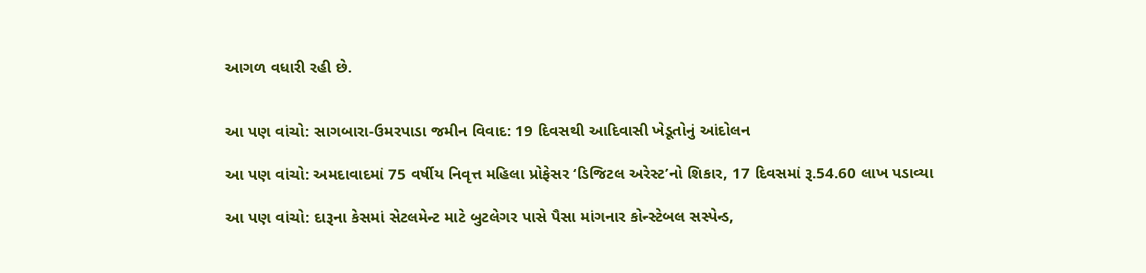આગળ વધારી રહી છે.


આ પણ વાંચો: સાગબારા-ઉમરપાડા જમીન વિવાદ: 19 દિવસથી આદિવાસી ખેડૂતોનું આંદોલન

આ પણ વાંચો: અમદાવાદમાં 75 વર્ષીય નિવૃત્ત મહિલા પ્રોફેસર ‘ડિજિટલ અરેસ્ટ’નો શિકાર, 17 દિવસમાં રૂ.54.60 લાખ પડાવ્યા

આ પણ વાંચો: દારૂના કેસમાં સેટલમેન્ટ માટે બુટલેગર પાસે પૈસા માંગનાર કોન્સ્ટેબલ સસ્પેન્ડ,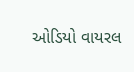ઓડિયો વાયરલ